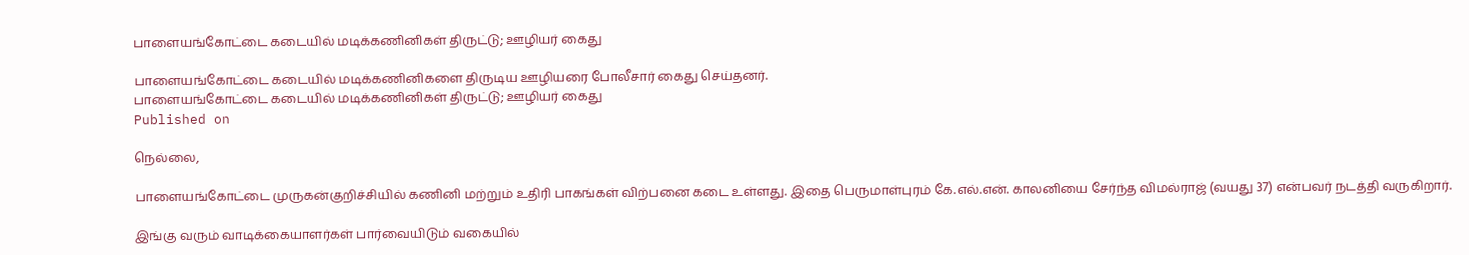பாளையங்கோட்டை கடையில் மடிக்கணினிகள் திருட்டு; ஊழியர் கைது

பாளையங்கோட்டை கடையில் மடிக்கணினிகளை திருடிய ஊழியரை போலீசார் கைது செய்தனர்.
பாளையங்கோட்டை கடையில் மடிக்கணினிகள் திருட்டு; ஊழியர் கைது
Published on

நெல்லை,

பாளையங்கோட்டை முருகன்குறிச்சியில் கணினி மற்றும் உதிரி பாகங்கள் விற்பனை கடை உள்ளது. இதை பெருமாள்புரம் கே.எல்.என். காலனியை சேர்ந்த விமல்ராஜ் (வயது 37) என்பவர் நடத்தி வருகிறார்.

இங்கு வரும் வாடிக்கையாளர்கள் பார்வையிடும் வகையில்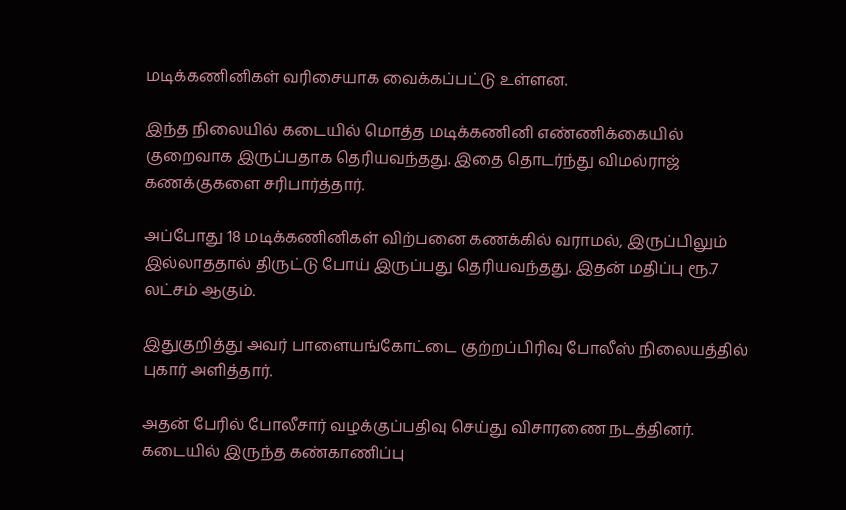மடிக்கணினிகள் வரிசையாக வைக்கப்பட்டு உள்ளன.

இந்த நிலையில் கடையில் மொத்த மடிக்கணினி எண்ணிக்கையில் குறைவாக இருப்பதாக தெரியவந்தது. இதை தொடர்ந்து விமல்ராஜ் கணக்குகளை சரிபார்த்தார்.

அப்போது 18 மடிக்கணினிகள் விற்பனை கணக்கில் வராமல், இருப்பிலும் இல்லாததால் திருட்டு போய் இருப்பது தெரியவந்தது. இதன் மதிப்பு ரூ.7 லட்சம் ஆகும்.

இதுகுறித்து அவர் பாளையங்கோட்டை குற்றப்பிரிவு போலீஸ் நிலையத்தில் புகார் அளித்தார்.

அதன் பேரில் போலீசார் வழக்குப்பதிவு செய்து விசாரணை நடத்தினர். கடையில் இருந்த கண்காணிப்பு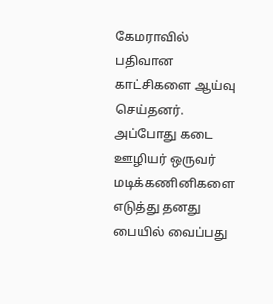கேமராவில் பதிவான காட்சிகளை ஆய்வு செய்தனர். அப்போது கடை ஊழியர் ஒருவர் மடிக்கணினிகளை எடுத்து தனது பையில் வைப்பது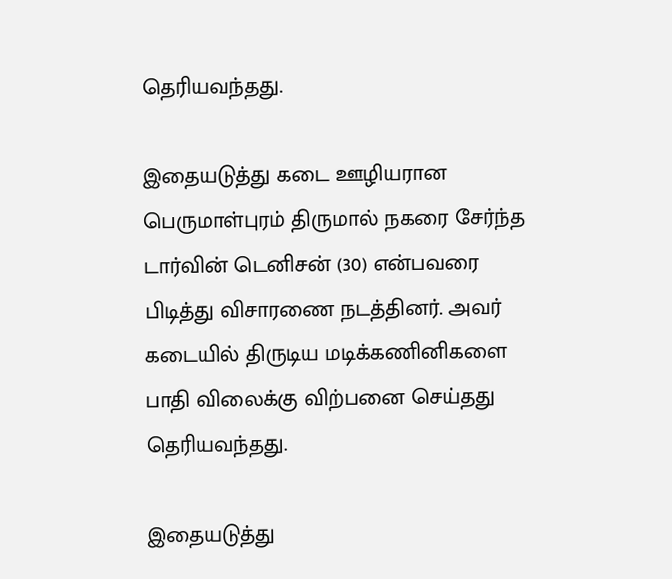தெரியவந்தது.

இதையடுத்து கடை ஊழியரான பெருமாள்புரம் திருமால் நகரை சேர்ந்த டார்வின் டெனிசன் (30) என்பவரை பிடித்து விசாரணை நடத்தினர். அவர் கடையில் திருடிய மடிக்கணினிகளை பாதி விலைக்கு விற்பனை செய்தது தெரியவந்தது.

இதையடுத்து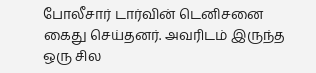போலீசார் டார்வின் டெனிசனை கைது செய்தனர். அவரிடம் இருந்த ஒரு சில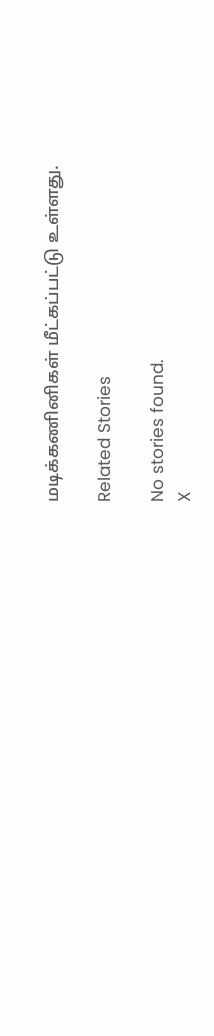மடிக்கணினிகள் மீட்கப்பட்டு உள்ளது.

Related Stories

No stories found.
X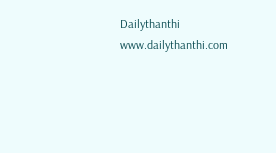Dailythanthi
www.dailythanthi.com